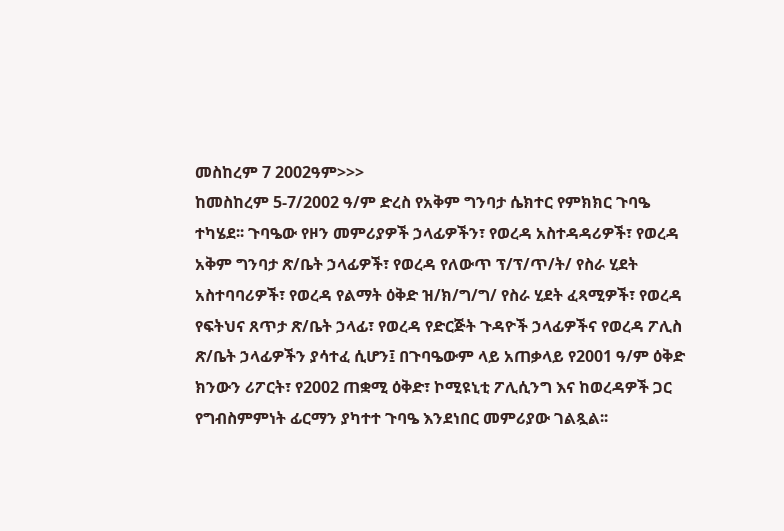መስከረም 7 2002ዓም>>>
ከመስከረም 5-7/2002 ዓ/ም ድረስ የአቅም ግንባታ ሴክተር የምክክር ጉባዔ ተካሄደ፡፡ ጉባዔው የዞን መምሪያዎች ኃላፊዎችን፣ የወረዳ አስተዳዳሪዎች፣ የወረዳ አቅም ግንባታ ጽ/ቤት ኃላፊዎች፣ የወረዳ የለውጥ ፕ/ፕ/ጥ/ት/ የስራ ሂደት አስተባባሪዎች፣ የወረዳ የልማት ዕቅድ ዝ/ክ/ግ/ግ/ የስራ ሂደት ፈጻሚዎች፣ የወረዳ የፍትህና ጸጥታ ጽ/ቤት ኃላፊ፣ የወረዳ የድርጅት ጉዳዮች ኃላፊዎችና የወረዳ ፖሊስ ጽ/ቤት ኃላፊዎችን ያሳተፈ ሲሆን፤ በጉባዔውም ላይ አጠቃላይ የ2001 ዓ/ም ዕቅድ ክንውን ሪፖርት፣ የ2002 ጠቋሚ ዕቅድ፣ ኮሚዩኒቲ ፖሊሲንግ እና ከወረዳዎች ጋር የግብስምምነት ፊርማን ያካተተ ጉባዔ እንደነበር መምሪያው ገልጿል፡፡